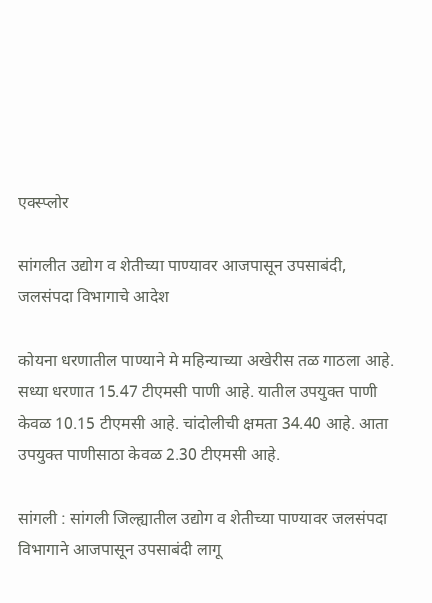एक्स्प्लोर

सांगलीत उद्योग व शेतीच्या पाण्यावर आजपासून उपसाबंदी, जलसंपदा विभागाचे आदेश

कोयना धरणातील पाण्याने मे महिन्याच्या अखेरीस तळ गाठला आहे. सध्या धरणात 15.47 टीएमसी पाणी आहे. यातील उपयुक्‍त पाणी केवळ 10.15 टीएमसी आहे. चांदोलीची क्षमता 34.40 आहे. आता उपयुक्‍त पाणीसाठा केवळ 2.30 टीएमसी आहे.

सांगली : सांगली जिल्ह्यातील उद्योग व शेतीच्या पाण्यावर जलसंपदा विभागाने आजपासून उपसाबंदी लागू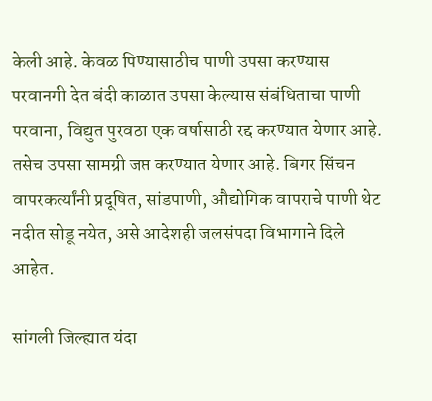केली आहे. केवळ पिण्यासाठीच पाणी उपसा करण्यास परवानगी देत बंदी काळात उपसा केल्यास संबंधिताचा पाणी परवाना, विद्युत पुरवठा एक वर्षासाठी रद्द करण्यात येणार आहे. तसेच उपसा सामग्री जप्त करण्यात येणार आहे. बिगर सिंचन वापरकर्त्यांनी प्रदूषित, सांडपाणी, औद्योगिक वापराचे पाणी थेट नदीत सोडू नयेत, असे आदेशही जलसंपदा विभागाने दिले आहेत.

सांगली जिल्ह्यात यंदा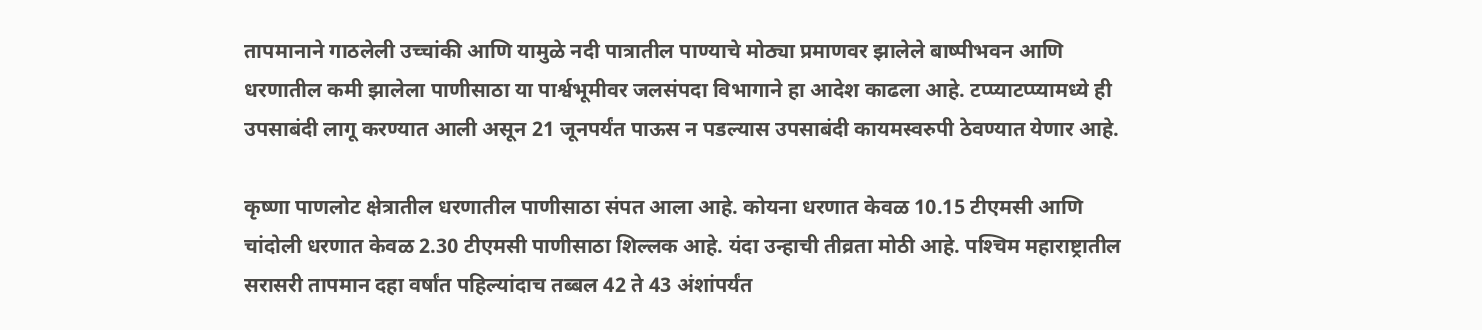तापमानाने गाठलेली उच्चांकी आणि यामुळे नदी पात्रातील पाण्याचे मोठ्या प्रमाणवर झालेले बाष्पीभवन आणि धरणातील कमी झालेला पाणीसाठा या पार्श्वभूमीवर जलसंपदा विभागाने हा आदेश काढला आहे. टप्प्याटप्प्यामध्ये ही उपसाबंदी लागू करण्यात आली असून 21 जूनपर्यंत पाऊस न पडल्यास उपसाबंदी कायमस्वरुपी ठेवण्यात येणार आहे.

कृष्णा पाणलोट क्षेत्रातील धरणातील पाणीसाठा संपत आला आहे. कोयना धरणात केवळ 10.15 टीएमसी आणि चांदोली धरणात केवळ 2.30 टीएमसी पाणीसाठा शिल्लक आहे. यंदा उन्हाची तीव्रता मोठी आहे. पश्‍चिम महाराष्ट्रातील सरासरी तापमान दहा वर्षांत पहिल्यांदाच तब्बल 42 ते 43 अंशांपर्यंत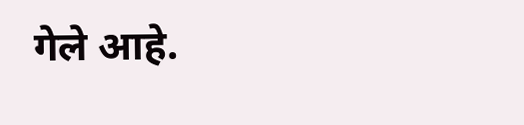गेले आहे.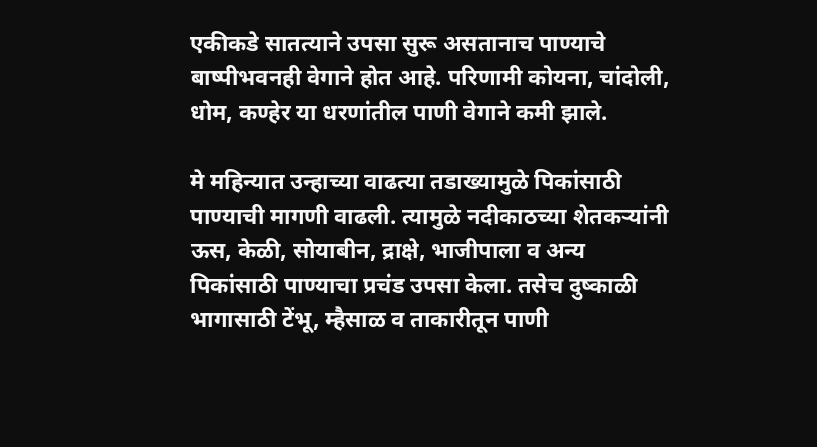एकीकडे सातत्याने उपसा सुरू असतानाच पाण्याचे बाष्पीभवनही वेगाने होत आहे. परिणामी कोयना, चांदोली, धोम, कण्हेर या धरणांतील पाणी वेगाने कमी झाले.

मे महिन्यात उन्हाच्या वाढत्या तडाख्यामुळे पिकांसाठी पाण्याची मागणी वाढली. त्यामुळे नदीकाठच्या शेतकर्‍यांनी ऊस, केळी, सोयाबीन, द्राक्षे, भाजीपाला व अन्य पिकांसाठी पाण्याचा प्रचंड उपसा केला. तसेच दुष्काळी भागासाठी टेंभू, म्हैसाळ व ताकारीतून पाणी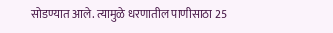सोडण्यात आले. त्यामुळे धरणातील पाणीसाठा 25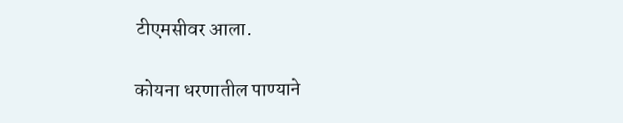टीएमसीवर आला.

कोयना धरणातील पाण्याने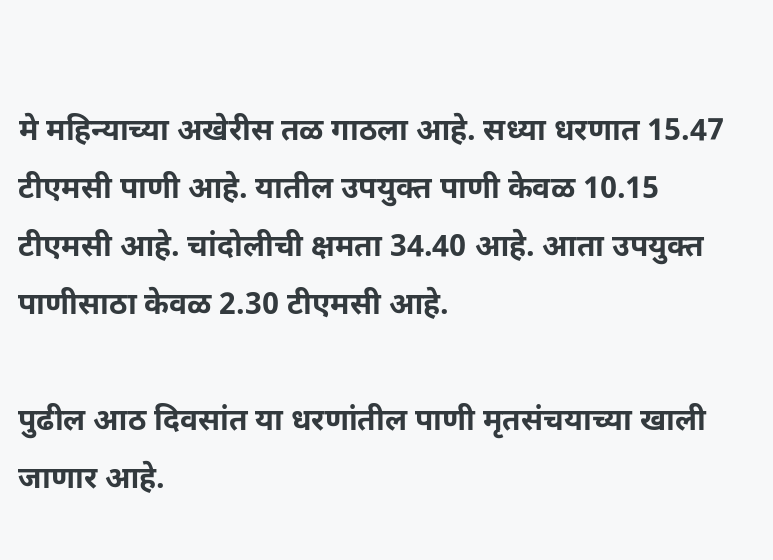मे महिन्याच्या अखेरीस तळ गाठला आहे. सध्या धरणात 15.47 टीएमसी पाणी आहे. यातील उपयुक्‍त पाणी केवळ 10.15 टीएमसी आहे. चांदोलीची क्षमता 34.40 आहे. आता उपयुक्‍त पाणीसाठा केवळ 2.30 टीएमसी आहे.

पुढील आठ दिवसांत या धरणांतील पाणी मृतसंचयाच्या खाली जाणार आहे.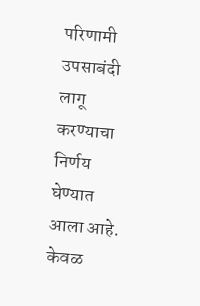परिणामी उपसाबंदी लागू करण्याचा निर्णय घेण्यात आला आहे. केवळ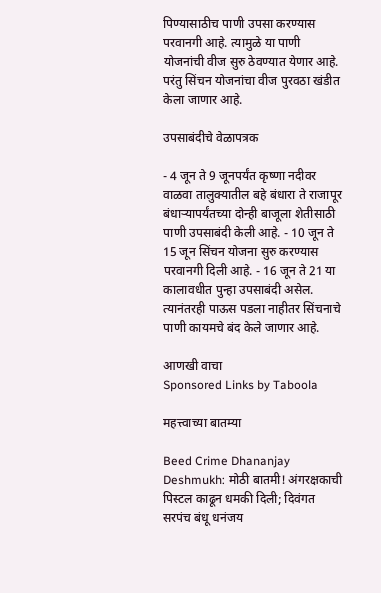पिण्यासाठीच पाणी उपसा करण्यास परवानगी आहे. त्यामुळे या पाणी योजनांची वीज सुरु ठेवण्यात येणार आहे. परंतु सिंचन योजनांचा वीज पुरवठा खंडीत केला जाणार आहे.

उपसाबंदीचे वेळापत्रक

- 4 जून ते 9 जूनपर्यंत कृष्णा नदीवर वाळवा तालुक्यातील बहे बंधारा ते राजापूर बंधार्‍यापर्यंतच्या दोन्ही बाजूला शेतीसाठी पाणी उपसाबंदी केली आहे. - 10 जून ते 15 जून सिंचन योजना सुरु करण्यास परवानगी दिली आहे. - 16 जून ते 21 या कालावधीत पुन्हा उपसाबंदी असेल. त्यानंतरही पाऊस पडला नाहीतर सिंचनाचे पाणी कायमचे बंद केले जाणार आहे.

आणखी वाचा
Sponsored Links by Taboola

महत्त्वाच्या बातम्या

Beed Crime Dhananjay Deshmukh: मोठी बातमी! अंगरक्षकाची पिस्टल काढून धमकी दिली; दिवंगत सरपंच बंधू धनंजय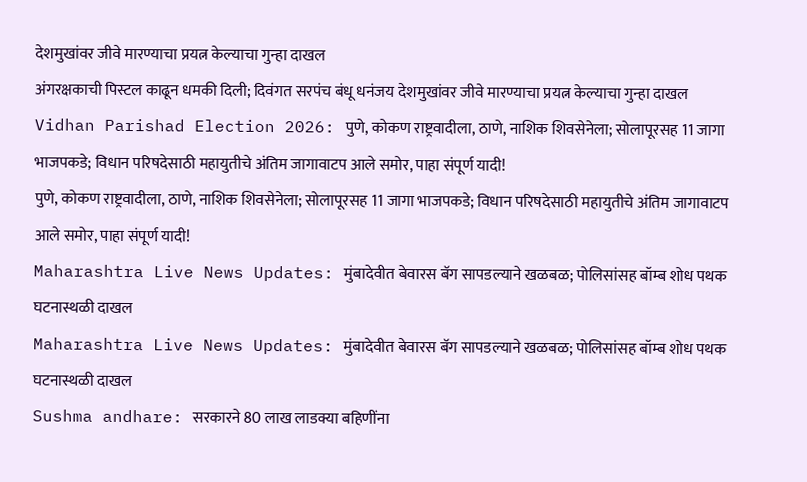देशमुखांवर जीवे मारण्याचा प्रयत्न केल्याचा गुन्हा दाखल
अंगरक्षकाची पिस्टल काढून धमकी दिली; दिवंगत सरपंच बंधू धनंजय देशमुखांवर जीवे मारण्याचा प्रयत्न केल्याचा गुन्हा दाखल
Vidhan Parishad Election 2026: पुणे, कोकण राष्ट्रवादीला, ठाणे, नाशिक शिवसेनेला; सोलापूरसह 11 जागा भाजपकडे; विधान परिषदेसाठी महायुतीचे अंतिम जागावाटप आले समोर, पाहा संपूर्ण यादी!
पुणे, कोकण राष्ट्रवादीला, ठाणे, नाशिक शिवसेनेला; सोलापूरसह 11 जागा भाजपकडे; विधान परिषदेसाठी महायुतीचे अंतिम जागावाटप आले समोर, पाहा संपूर्ण यादी!
Maharashtra Live News Updates: मुंबादेवीत बेवारस बॅग सापडल्याने खळबळ; पोलिसांसह बॉम्ब शोध पथक घटनास्थळी दाखल
Maharashtra Live News Updates: मुंबादेवीत बेवारस बॅग सापडल्याने खळबळ; पोलिसांसह बॉम्ब शोध पथक घटनास्थळी दाखल
Sushma andhare: सरकारने 80 लाख लाडक्या बहि‍णींना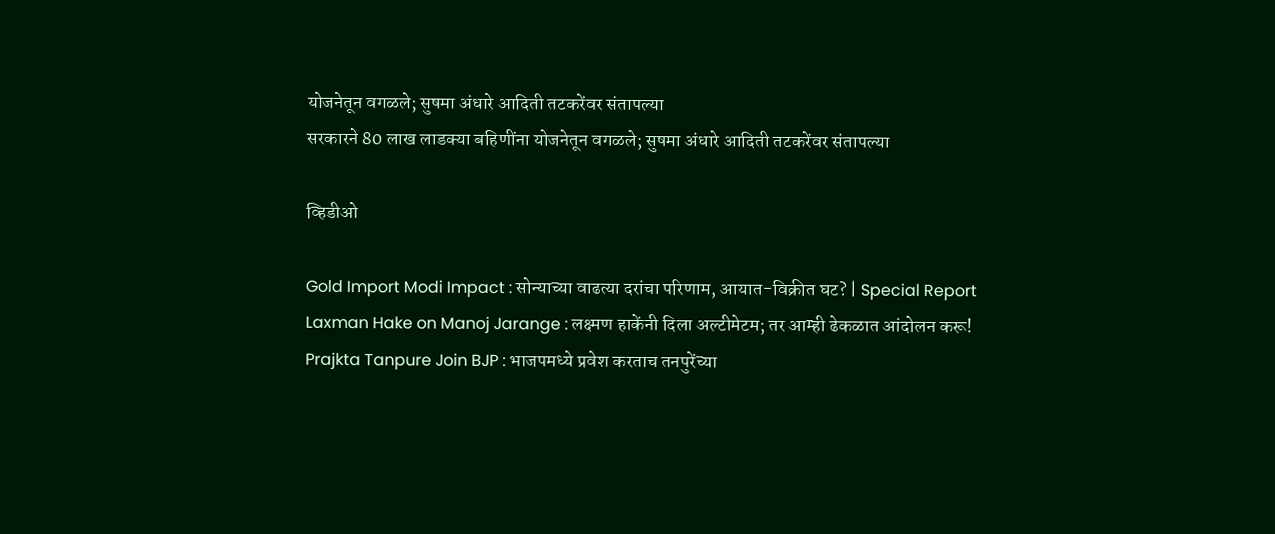योजनेतून वगळले; सुषमा अंधारे आदिती तटकरेंवर संतापल्या
सरकारने 80 लाख लाडक्या बहि‍णींना योजनेतून वगळले; सुषमा अंधारे आदिती तटकरेंवर संतापल्या

व्हिडीओ

Gold Import Modi Impact : सोन्याच्या वाढत्या दरांचा परिणाम, आयात-विक्रीत घट? | Special Report
Laxman Hake on Manoj Jarange : लक्ष्मण हाकेंनी दिला अल्टीमेटम; तर आम्ही ढेकळात आंदोलन करू!
Prajkta Tanpure Join BJP : भाजपमध्ये प्रवेश करताच तनपुरेंच्या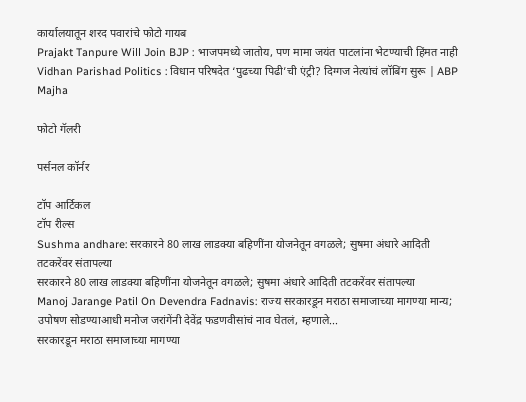कार्यालयातून शरद पवारांचे फोटो गायब
Prajakt Tanpure Will Join BJP : भाजपमध्ये जातोय, पण मामा जयंत पाटलांना भेटण्याची हिंमत नाही
Vidhan Parishad Politics : विधान परिषदेत ‘पुढच्या पिढी’ची एंट्री? दिग्गज नेत्यांचं लॉबिंग सुरू | ABP Majha

फोटो गॅलरी

पर्सनल कॉर्नर

टॉप आर्टिकल
टॉप रील्स
Sushma andhare: सरकारने 80 लाख लाडक्या बहि‍णींना योजनेतून वगळले; सुषमा अंधारे आदिती तटकरेंवर संतापल्या
सरकारने 80 लाख लाडक्या बहि‍णींना योजनेतून वगळले; सुषमा अंधारे आदिती तटकरेंवर संतापल्या
Manoj Jarange Patil On Devendra Fadnavis: राज्य सरकारडून मराठा समाजाच्या मागण्या मान्य; उपोषण सोडण्याआधी मनोज जरांगेंनी देवेंद्र फडणवीसांचं नाव घेतलं, म्हणाले...
सरकारडून मराठा समाजाच्या मागण्या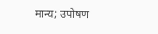मान्य; उपोषण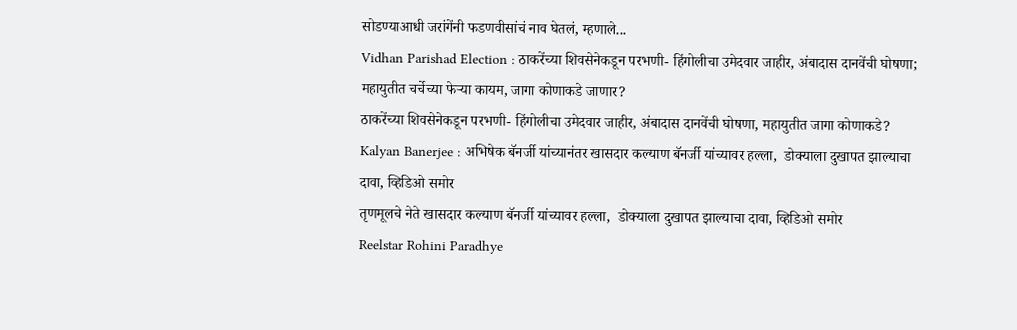सोडण्याआधी जरांगेंनी फडणवीसांचं नाव घेतलं, म्हणाले...
Vidhan Parishad Election : ठाकरेंच्या शिवसेनेकडून परभणी- हिंगोलीचा उमेदवार जाहीर, अंबादास दानवेंची घोषणा; महायुतीत चर्चेच्या फेऱ्या कायम, जागा कोणाकडे जाणार?
ठाकरेंच्या शिवसेनेकडून परभणी- हिंगोलीचा उमेदवार जाहीर, अंबादास दानवेंची घोषणा, महायुतीत जागा कोणाकडे?
Kalyan Banerjee : अभिषेक बॅनर्जी यांच्यानंतर खासदार कल्याण बॅनर्जी यांच्यावर हल्ला,  डोक्याला दुखापत झाल्याचा दावा, व्हिडिओ समोर
तृणमूलचे नेते खासदार कल्याण बॅनर्जी यांच्यावर हल्ला,  डोक्याला दुखापत झाल्याचा दावा, व्हिडिओ समोर
Reelstar Rohini Paradhye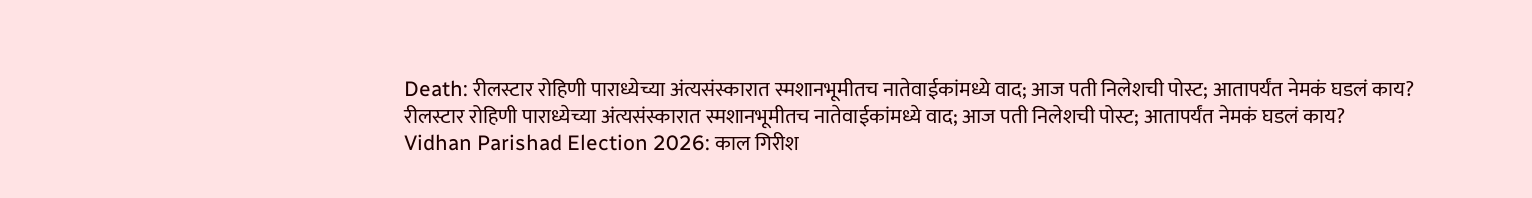Death: रीलस्टार रोहिणी पाराध्येच्या अंत्यसंस्कारात स्मशानभूमीतच नातेवाईकांमध्ये वाद; आज पती निलेशची पोस्ट; आतापर्यंत नेमकं घडलं काय?
रीलस्टार रोहिणी पाराध्येच्या अंत्यसंस्कारात स्मशानभूमीतच नातेवाईकांमध्ये वाद; आज पती निलेशची पोस्ट; आतापर्यंत नेमकं घडलं काय?
Vidhan Parishad Election 2026: काल गिरीश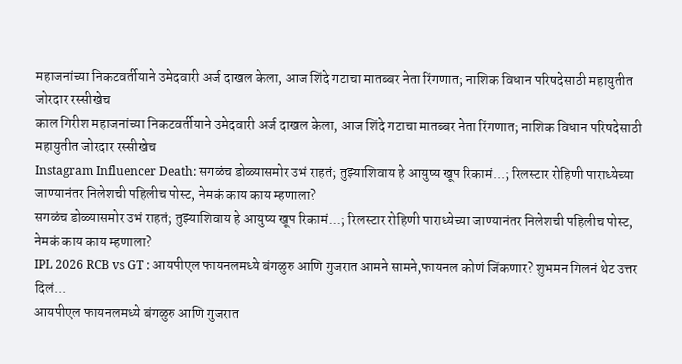महाजनांच्या निकटवर्तीयाने उमेदवारी अर्ज दाखल केला, आज शिंदे गटाचा मातब्बर नेता रिंगणात; नाशिक विधान परिषदेसाठी महायुतीत जोरदार रस्सीखेच
काल गिरीश महाजनांच्या निकटवर्तीयाने उमेदवारी अर्ज दाखल केला, आज शिंदे गटाचा मातब्बर नेता रिंगणात; नाशिक विधान परिषदेसाठी महायुतीत जोरदार रस्सीखेच
Instagram Influencer Death: सगळंच डोळ्यासमोर उभं राहतं; तुझ्याशिवाय हे आयुष्य खूप रिकामं...; रिलस्टार रोहिणी पाराध्येच्या जाण्यानंतर निलेशची पहिलीच पोस्ट, नेमकं काय काय म्हणाला?
सगळंच डोळ्यासमोर उभं राहतं; तुझ्याशिवाय हे आयुष्य खूप रिकामं...; रिलस्टार रोहिणी पाराध्येच्या जाण्यानंतर निलेशची पहिलीच पोस्ट, नेमकं काय काय म्हणाला?
IPL 2026 RCB vs GT : आयपीएल फायनलमध्ये बंगळुरु आणि गुजरात आमने सामने,फायनल कोणं जिंकणार? शुभमन गिलनं थेट उत्तर दिलं...
आयपीएल फायनलमध्ये बंगळुरु आणि गुजरात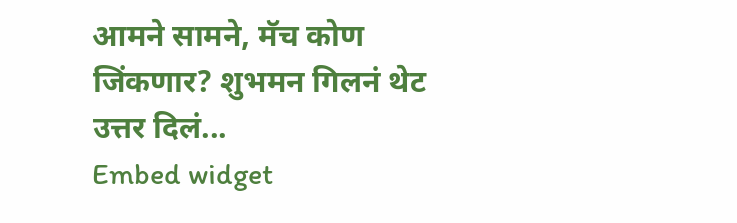आमने सामने, मॅच कोण जिंकणार? शुभमन गिलनं थेट उत्तर दिलं...
Embed widget